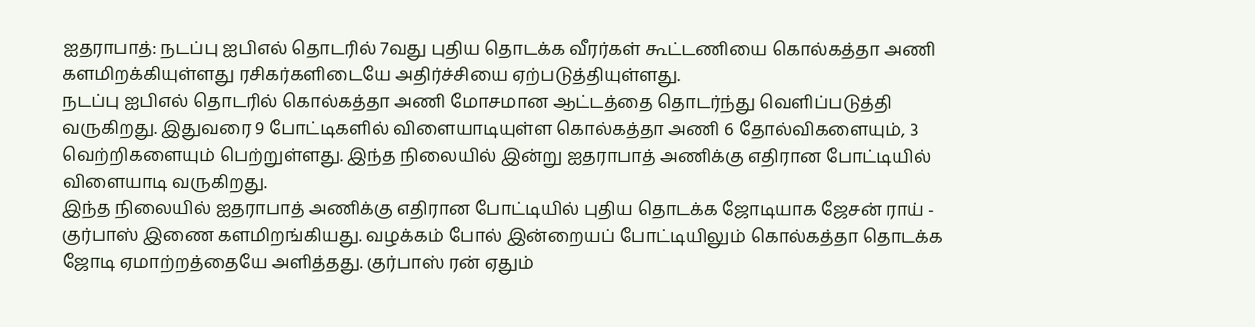ஐதராபாத்: நடப்பு ஐபிஎல் தொடரில் 7வது புதிய தொடக்க வீரர்கள் கூட்டணியை கொல்கத்தா அணி களமிறக்கியுள்ளது ரசிகர்களிடையே அதிர்ச்சியை ஏற்படுத்தியுள்ளது.
நடப்பு ஐபிஎல் தொடரில் கொல்கத்தா அணி மோசமான ஆட்டத்தை தொடர்ந்து வெளிப்படுத்தி வருகிறது. இதுவரை 9 போட்டிகளில் விளையாடியுள்ள கொல்கத்தா அணி 6 தோல்விகளையும், 3 வெற்றிகளையும் பெற்றுள்ளது. இந்த நிலையில் இன்று ஐதராபாத் அணிக்கு எதிரான போட்டியில் விளையாடி வருகிறது.
இந்த நிலையில் ஐதராபாத் அணிக்கு எதிரான போட்டியில் புதிய தொடக்க ஜோடியாக ஜேசன் ராய் - குர்பாஸ் இணை களமிறங்கியது. வழக்கம் போல் இன்றையப் போட்டியிலும் கொல்கத்தா தொடக்க ஜோடி ஏமாற்றத்தையே அளித்தது. குர்பாஸ் ரன் ஏதும்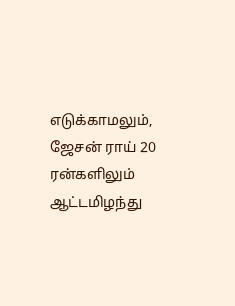எடுக்காமலும், ஜேசன் ராய் 20 ரன்களிலும் ஆட்டமிழந்து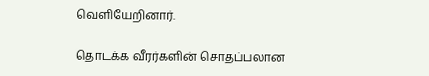வெளியேறினார்.

தொடக்க வீரர்களின் சொதப்பலான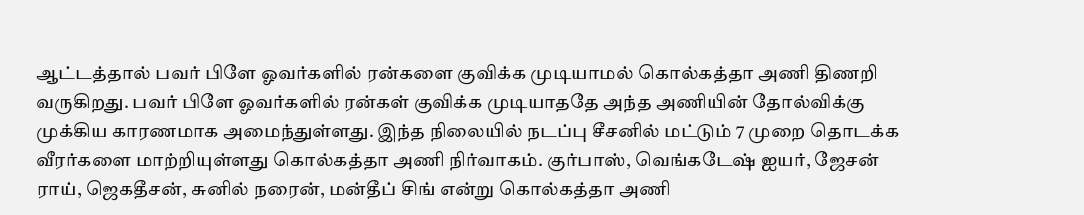ஆட்டத்தால் பவர் பிளே ஓவர்களில் ரன்களை குவிக்க முடியாமல் கொல்கத்தா அணி திணறி வருகிறது. பவர் பிளே ஓவர்களில் ரன்கள் குவிக்க முடியாததே அந்த அணியின் தோல்விக்கு முக்கிய காரணமாக அமைந்துள்ளது. இந்த நிலையில் நடப்பு சீசனில் மட்டும் 7 முறை தொடக்க வீரர்களை மாற்றியுள்ளது கொல்கத்தா அணி நிர்வாகம். குர்பாஸ், வெங்கடேஷ் ஐயர், ஜேசன் ராய், ஜெகதீசன், சுனில் நரைன், மன்தீப் சிங் என்று கொல்கத்தா அணி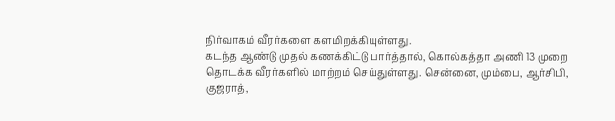நிர்வாகம் வீரர்களை களமிறக்கியுள்ளது.
கடந்த ஆண்டு முதல் கணக்கிட்டு பார்த்தால், கொல்கத்தா அணி 13 முறை தொடக்க வீரர்களில் மாற்றம் செய்துள்ளது. சென்னை, மும்பை, ஆர்சிபி, குஜராத்,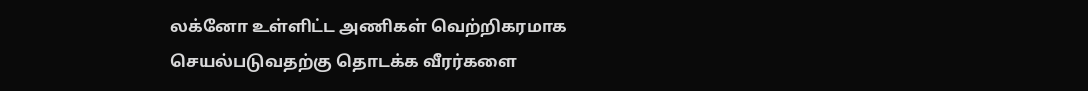லக்னோ உள்ளிட்ட அணிகள் வெற்றிகரமாக செயல்படுவதற்கு தொடக்க வீரர்களை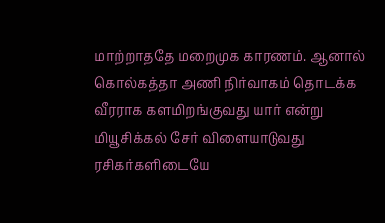மாற்றாததே மறைமுக காரணம். ஆனால் கொல்கத்தா அணி நிர்வாகம் தொடக்க வீரராக களமிறங்குவது யார் என்று மியூசிக்கல் சேர் விளையாடுவது ரசிகர்களிடையே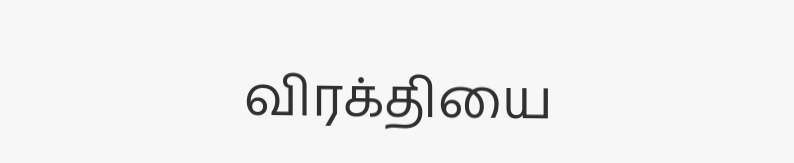விரக்தியை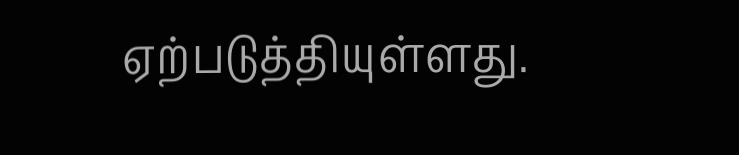ஏற்படுத்தியுள்ளது.